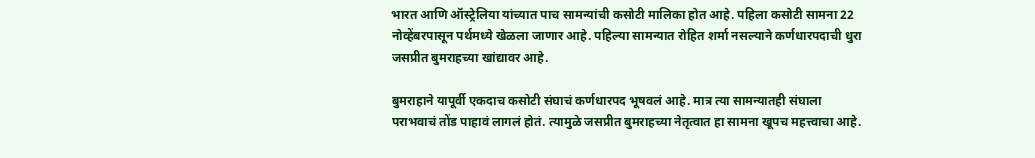भारत आणि ऑस्ट्रेलिया यांच्यात पाच सामन्यांची कसोटी मालिका होत आहे. पहिला कसोटी सामना 22 नोव्हेंबरपासून पर्थमध्ये खेळला जाणार आहे. पहिल्या सामन्यात रोहित शर्मा नसल्याने कर्णधारपदाची धुरा जसप्रीत बुमराहच्या खांद्यावर आहे.

बुमराहाने यापूर्वी एकदाच कसोटी संघाचं कर्णधारपद भूषवलं आहे. मात्र त्या सामन्यातही संघाला पराभवाचं तोंड पाहावं लागलं होतं. त्यामुळे जसप्रीत बुमराहच्या नेतृत्वात हा सामना खूपच महत्त्वाचा आहे.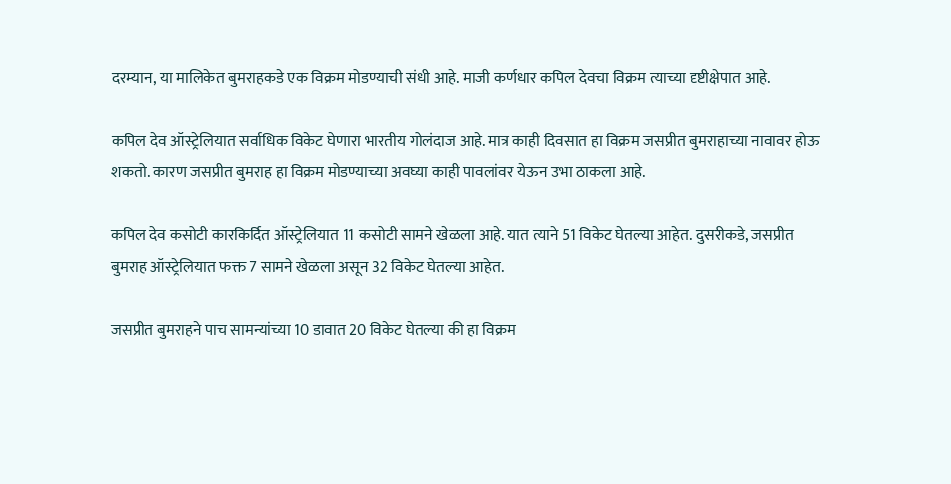दरम्यान, या मालिकेत बुमराहकडे एक विक्रम मोडण्याची संधी आहे. माजी कर्णधार कपिल देवचा विक्रम त्याच्या दृष्टीक्षेपात आहे.

कपिल देव ऑस्ट्रेलियात सर्वाधिक विकेट घेणारा भारतीय गोलंदाज आहे. मात्र काही दिवसात हा विक्रम जसप्रीत बुमराहाच्या नावावर होऊ शकतो. कारण जसप्रीत बुमराह हा विक्रम मोडण्याच्या अवघ्या काही पावलांवर येऊन उभा ठाकला आहे.

कपिल देव कसोटी कारकिर्दित ऑस्ट्रेलियात 11 कसोटी सामने खेळला आहे. यात त्याने 51 विकेट घेतल्या आहेत. दुसरीकडे, जसप्रीत बुमराह ऑस्ट्रेलियात फक्त 7 सामने खेळला असून 32 विकेट घेतल्या आहेत.

जसप्रीत बुमराहने पाच सामन्यांच्या 10 डावात 20 विकेट घेतल्या की हा विक्रम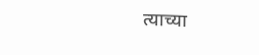त्याच्या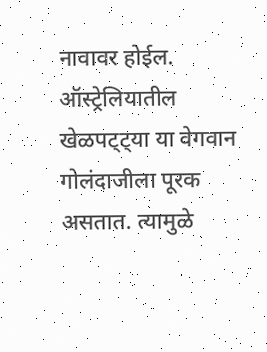नावावर होईल. ऑस्ट्रेलियातील खेळपट्ट्या या वेगवान गोलंदाजीला पूरक असतात. त्यामुळे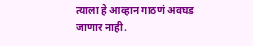त्याला हे आव्हान गाठणं अवघड जाणार नाही.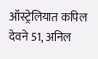ऑस्ट्रेलियात कपिल देवने 51, अनिल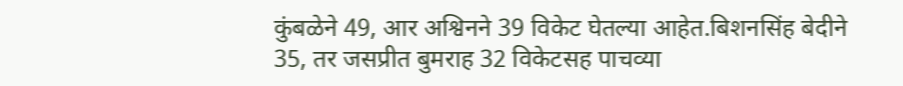कुंबळेने 49, आर अश्विनने 39 विकेट घेतल्या आहेत.बिशनसिंह बेदीने 35, तर जसप्रीत बुमराह 32 विकेटसह पाचव्या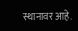स्थानावर आहे.